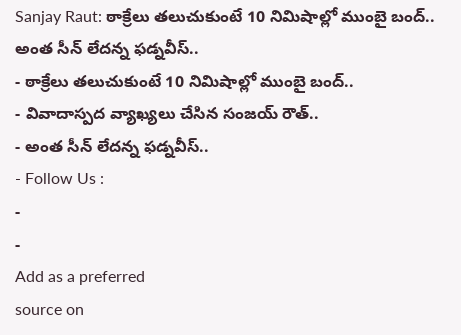Sanjay Raut: ఠాక్రేలు తలుచుకుంటే 10 నిమిషాల్లో ముంబై బంద్.. అంత సీన్ లేదన్న ఫడ్నవీస్..
- ఠాక్రేలు తలుచుకుంటే 10 నిమిషాల్లో ముంబై బంద్..
- వివాదాస్పద వ్యాఖ్యలు చేసిన సంజయ్ రౌత్..
- అంత సీన్ లేదన్న ఫడ్నవీస్..
- Follow Us :
-
-
Add as a preferred
source on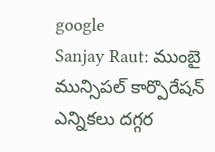google
Sanjay Raut: ముంబై మున్సిపల్ కార్పొరేషన్ ఎన్నికలు దగ్గర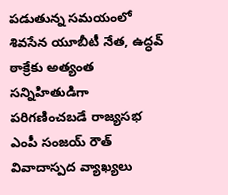పడుతున్న సమయంలో శివసేన యూబీటీ నేత, ఉద్ధవ్ ఠాక్రేకు అత్యంత సన్నిహితుడిగా పరిగణించబడే రాజ్యసభ ఎంపీ సంజయ్ రౌత్ వివాదాస్పద వ్యాఖ్యలు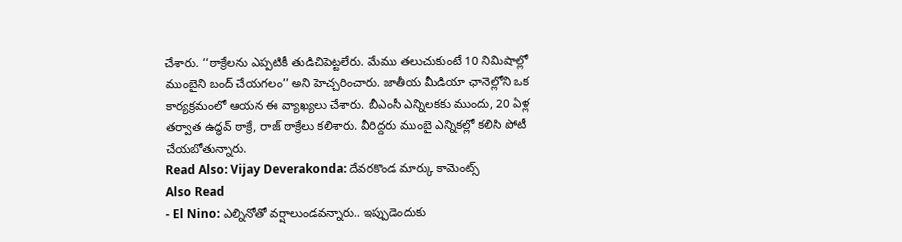చేశారు. ‘‘ఠాక్రేలను ఎప్పటికీ తుడిచిపెట్టలేరు. మేము తలుచుకుంటే 10 నిమిషాల్లో ముంబైని బంద్ చేయగలం’’ అని హెచ్చరించారు. జాతీయ మీడియా ఛానెల్లోని ఒక కార్యక్రమంలో ఆయన ఈ వ్యాఖ్యలు చేశారు. బీఎంసీ ఎన్నిలకకు ముందు, 20 ఏళ్ల తర్వాత ఉద్ధవ్ ఠాక్రే, రాజ్ ఠాక్రేలు కలిశారు. వీరిద్దరు ముంబై ఎన్నికల్లో కలిసి పోటీ చేయబోతున్నారు.
Read Also: Vijay Deverakonda: దేవరకొండ మార్కు కామెంట్స్
Also Read
- El Nino: ఎల్నినోతో వర్షాలుండవన్నారు.. ఇప్పుడెందుకు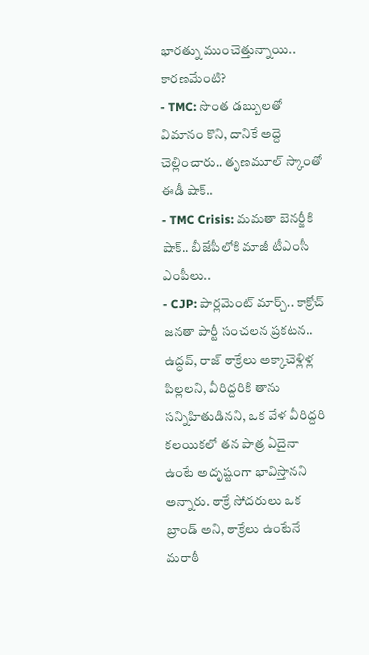భారత్ను ముంచెత్తున్నాయి.. కారణమేంటి?
- TMC: సొంత డబ్బులతో విమానం కొని, దానికే అద్దె చెల్లించారు.. తృణమూల్ స్కాంతో ఈడీ షాక్..
- TMC Crisis: మమతా బెనర్జీకి షాక్.. బీజేపీలోకి మాజీ టీఎంసీ ఎంపీలు..
- CJP: పార్లమెంట్ మార్చ్.. కాక్రోచ్ జనతా పార్టీ సంచలన ప్రకటన..
ఉద్ధవ్, రాజ్ ఠాక్రేలు అక్కాచెళ్లిళ్ల పిల్లలని, వీరిద్దరికి తాను సన్నిహితుడినని, ఒక వేళ వీరిద్దరి కలయికలో తన పాత్ర ఏదైనా ఉంటే అదృష్టంగా భావిస్తానని అన్నారు. ఠాక్రే సోదరులు ఒక బ్రాండ్ అని, ఠాక్రేలు ఉంటేనే మరాఠీ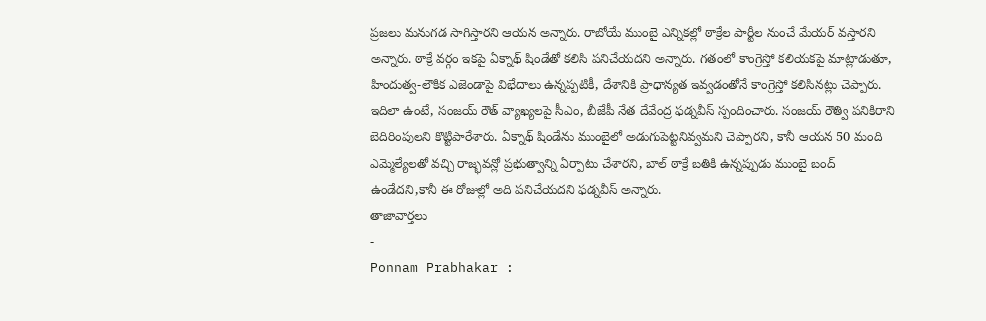ప్రజలు మనుగడ సాగిస్తారని ఆయన అన్నారు. రాబోయే ముంబై ఎన్నికల్లో ఠాక్రేల పార్టీల నుంచే మేయర్ వస్తారని అన్నారు. ఠాక్రే వర్గం ఇకపై ఏక్నాథ్ షిండేతో కలిసి పనిచేయదని అన్నారు. గతంలో కాంగ్రెస్తో కలియకపై మాట్లాడుతూ, హిందుత్వ-లౌకిక ఎజెండాపై విభేదాలు ఉన్నప్పటికీ, దేశానికి ప్రాధాన్యత ఇవ్వడంతోనే కాంగ్రెస్తో కలిసినట్లు చెప్పారు.
ఇదిలా ఉంటే, సంజయ్ రౌత్ వ్యాఖ్యలపై సీఎం, బీజేపీ నేత దేవేంద్ర ఫడ్నవీస్ స్పందించారు. సంజయ్ రౌత్వి పనికిరాని బెదిరింపులని కొట్టిపారేశారు. ఏక్నాథ్ షిండేను ముంబైలో అడుగుపెట్టనివ్వమని చెప్పారని, కానీ ఆయన 50 మంది ఎమ్మెల్యేలతో వచ్చి రాజ్భవన్లో ప్రభుత్వాన్ని ఏర్పాటు చేశారని, బాల్ ఠాక్రే బతికి ఉన్నప్పుడు ముంబై బంద్ ఉండేదని,కానీ ఈ రోజుల్లో అది పనిచేయదని ఫడ్నవీస్ అన్నారు.
తాజావార్తలు
-
Ponnam Prabhakar :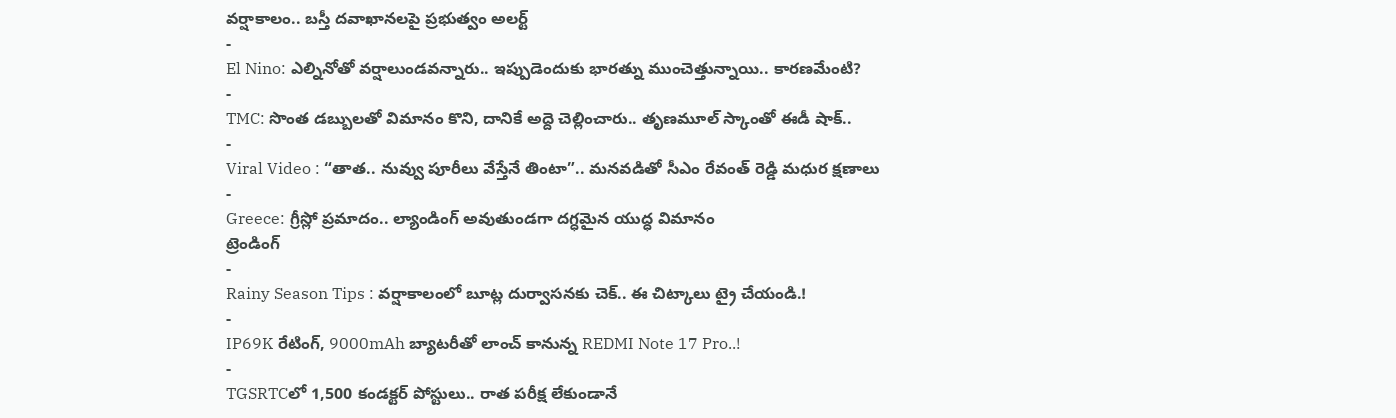వర్షాకాలం.. బస్తీ దవాఖానలపై ప్రభుత్వం అలర్ట్
-
El Nino: ఎల్నినోతో వర్షాలుండవన్నారు.. ఇప్పుడెందుకు భారత్ను ముంచెత్తున్నాయి.. కారణమేంటి?
-
TMC: సొంత డబ్బులతో విమానం కొని, దానికే అద్దె చెల్లించారు.. తృణమూల్ స్కాంతో ఈడీ షాక్..
-
Viral Video : “తాత.. నువ్వు పూరీలు వేస్తేనే తింటా”.. మనవడితో సీఎం రేవంత్ రెడ్డి మధుర క్షణాలు
-
Greece: గ్రీస్లో ప్రమాదం.. ల్యాండింగ్ అవుతుండగా దగ్ధమైన యుద్ధ విమానం
ట్రెండింగ్
-
Rainy Season Tips : వర్షాకాలంలో బూట్ల దుర్వాసనకు చెక్.. ఈ చిట్కాలు ట్రై చేయండి.!
-
IP69K రేటింగ్, 9000mAh బ్యాటరీతో లాంచ్ కానున్న REDMI Note 17 Pro..!
-
TGSRTCలో 1,500 కండక్టర్ పోస్టులు.. రాత పరీక్ష లేకుండానే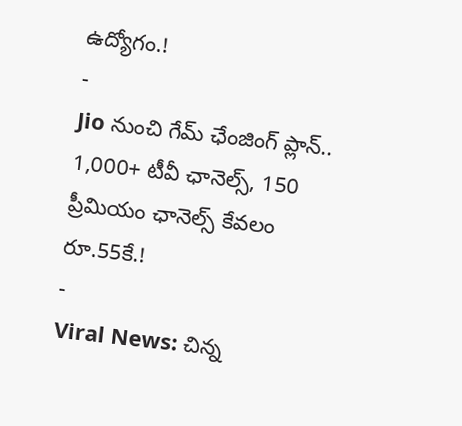ఉద్యోగం.!
-
Jio నుంచి గేమ్ ఛేంజింగ్ ప్లాన్.. 1,000+ టీవీ ఛానెల్స్, 150 ప్రీమియం ఛానెల్స్ కేవలం రూ.55కే.!
-
Viral News: చిన్న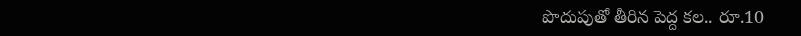పొదుపుతో తీరిన పెద్ద కల.. రూ.10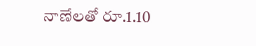నాణేలతో రూ.1.10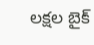లక్షల బైక్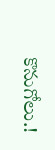కొనుగోలు.!